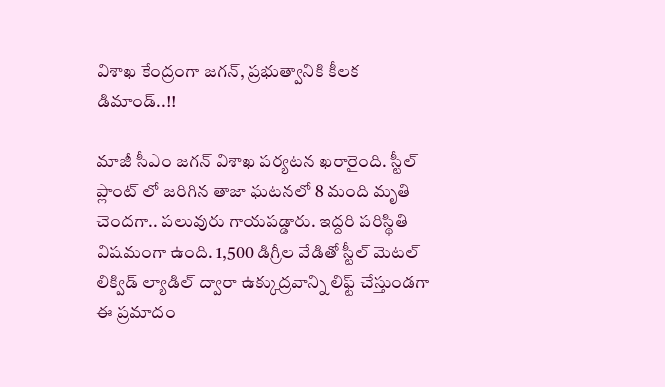విశాఖ కేంద్రంగా జగన్, ప్రభుత్వానికి కీలక డిమాండ్..!!

మాజీ సీఎం జగన్ విశాఖ పర్యటన ఖరారైంది. స్టీల్ ప్లాంట్ లో జరిగిన తాజా ఘటనలో 8 మంది మృతి చెందగా.. పలువురు గాయపడ్డారు. ఇద్దరి పరిస్థితి విషమంగా ఉంది. 1,500 డిగ్రీల వేడితో స్టీల్‌ మెటల్‌ లిక్విడ్‌ ల్యాడిల్‌ ద్వారా ఉక్కుద్రవాన్ని లిఫ్ట్‌ చేస్తుండగా ఈ ప్రమాదం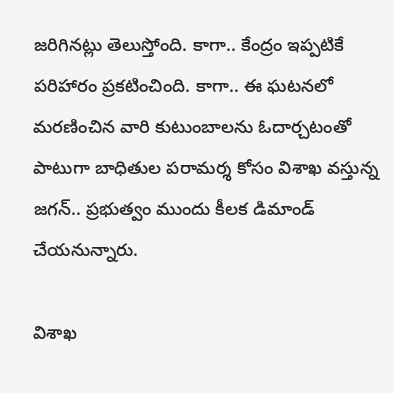జరిగినట్లు తెలుస్తోంది. కాగా.. కేంద్రం ఇప్పటికే పరిహారం ప్రకటించింది. కాగా.. ఈ ఘటనలో మరణించిన వారి కుటుంబాలను ఓదార్చటంతో పాటుగా బాధితుల పరామర్శ కోసం విశాఖ వస్తున్న జగన్.. ప్రభుత్వం ముందు కీలక డిమాండ్ చేయనున్నారు.

విశాఖ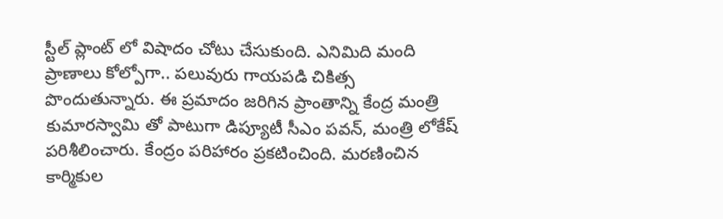స్టీల్ ప్లాంట్ లో విషాదం చోటు చేసుకుంది. ఎనిమిది మంది ప్రాణాలు కోల్పోగా.. పలువురు గాయపడి చికిత్స పొందుతున్నారు. ఈ ప్రమాదం జరిగిన ప్రాంతాన్ని కేంద్ర మంత్రి కుమారస్వామి తో పాటుగా డిప్యూటీ సీఎం పవన్, మంత్రి లోకేష్ పరిశీలించారు. కేంద్రం పరిహారం ప్రకటించింది. మరణించిన కార్మికుల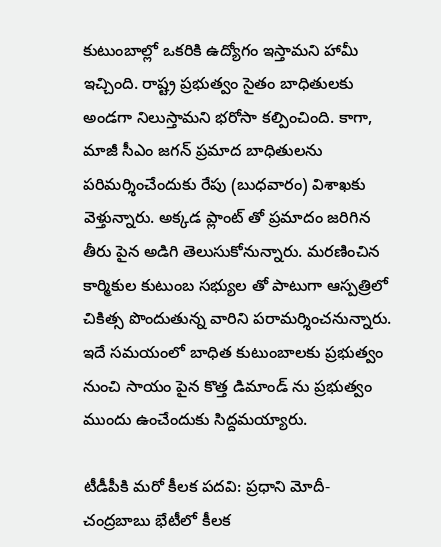కుటుంబాల్లో ఒకరికి ఉద్యోగం ఇస్తామని హామీ ఇచ్చింది. రాష్ట్ర ప్రభుత్వం సైతం బాధితులకు అండగా నిలుస్తామని భరోసా కల్పించింది. కాగా, మాజీ సీఎం జగన్ ప్రమాద బాధితులను పరిమర్శించేందుకు రేపు (బుధవారం) విశాఖకు వెళ్తున్నారు. అక్కడ ప్లాంట్ తో ప్రమాదం జరిగిన తీరు పైన అడిగి తెలుసుకోనున్నారు. మరణించిన కార్మికుల కుటుంబ సభ్యుల తో పాటుగా ఆస్పత్రిలో చికిత్స పొందుతున్న వారిని పరామర్శించనున్నారు. ఇదే సమయంలో బాధిత కుటుంబాలకు ప్రభుత్వం నుంచి సాయం పైన కొత్త డిమాండ్ ను ప్రభుత్వం ముందు ఉంచేందుకు సిద్దమయ్యారు.

టీడీపీకి మరో కీలక పదవి: ప్రధాని మోదీ- చంద్రబాబు భేటీలో కీలక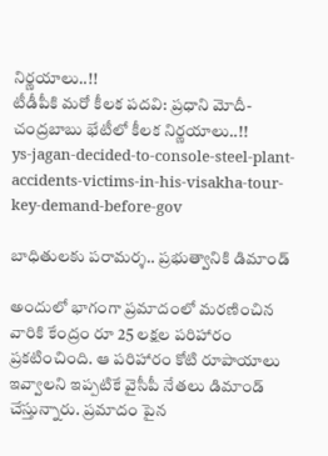నిర్ణయాలు..!!
టీడీపీకి మరో కీలక పదవి: ప్రధాని మోదీ- చంద్రబాబు భేటీలో కీలక నిర్ణయాలు..!!
ys-jagan-decided-to-console-steel-plant-accidents-victims-in-his-visakha-tour-key-demand-before-gov

బాధితులకు పరామర్శ.. ప్రభుత్వానికి డిమాండ్

అందులో భాగంగా ప్రమాదంలో మరణించిన వారికి కేంద్రం రూ 25 లక్షల పరిహారం ప్రకటించింది. ఆ పరిహారం కోటి రూపాయాలు ఇవ్వాలని ఇప్పటికే వైసీపీ నేతలు డిమాండ్ చేస్తున్నారు. ప్రమాదం పైన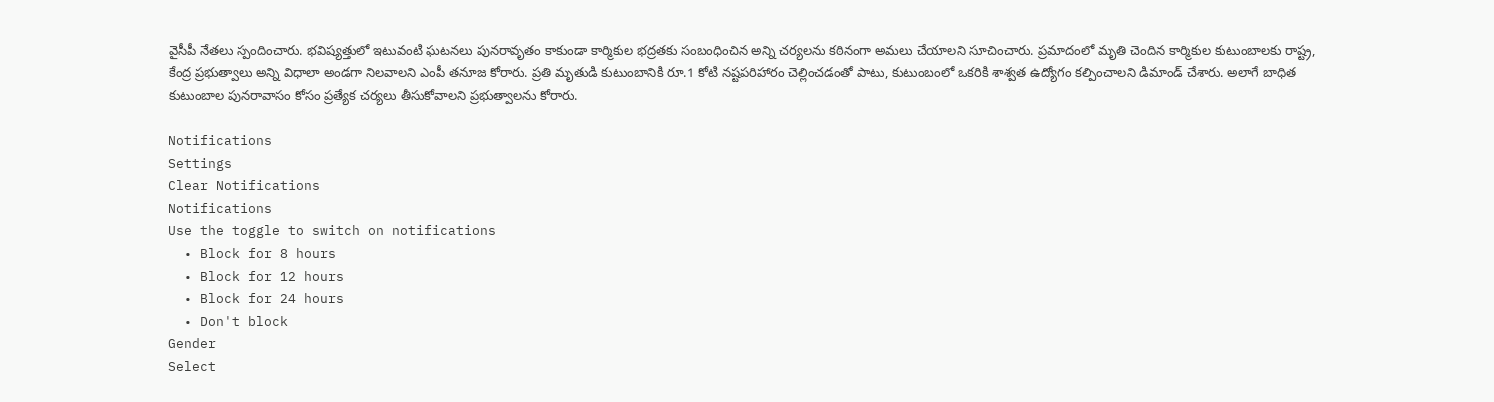వైసీపీ నేతలు స్పందించారు. భవిష్యత్తులో ఇటువంటి ఘటనలు పునరావృతం కాకుండా కార్మికుల భద్రతకు సంబంధించిన అన్ని చర్యలను కఠినంగా అమలు చేయాలని సూచించారు. ప్రమాదంలో మృతి చెందిన కార్మికుల కుటుంబాలకు రాష్ట్ర, కేంద్ర ప్రభుత్వాలు అన్ని విధాలా అండగా నిలవాలని ఎంపీ తనూజ కోరారు. ప్రతి మృతుడి కుటుంబానికి రూ.1 కోటి నష్టపరిహారం చెల్లించడంతో పాటు, కుటుంబంలో ఒకరికి శాశ్వత ఉద్యోగం కల్పించాలని డిమాండ్ చేశారు. అలాగే బాధిత కుటుంబాల పునరావాసం కోసం ప్రత్యేక చర్యలు తీసుకోవాలని ప్రభుత్వాలను కోరారు.

Notifications
Settings
Clear Notifications
Notifications
Use the toggle to switch on notifications
  • Block for 8 hours
  • Block for 12 hours
  • Block for 24 hours
  • Don't block
Gender
Select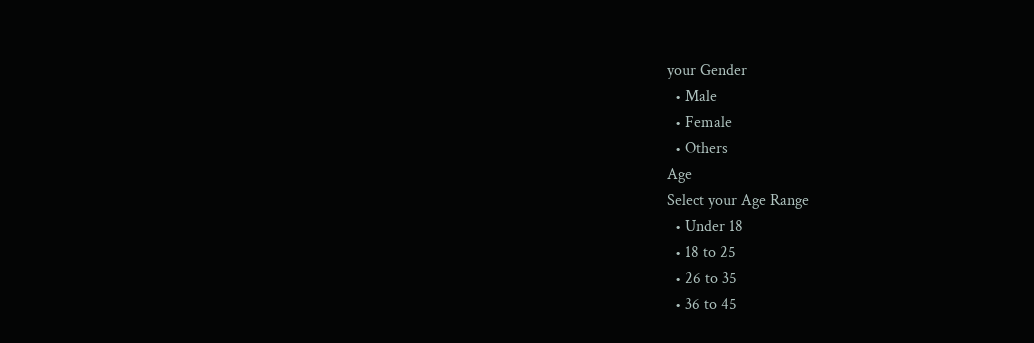your Gender
  • Male
  • Female
  • Others
Age
Select your Age Range
  • Under 18
  • 18 to 25
  • 26 to 35
  • 36 to 45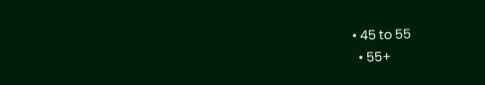• 45 to 55
  • 55+